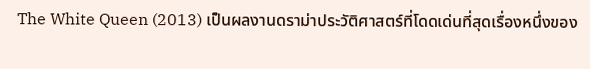The White Queen (2013) เป็นผลงานดราม่าประวัติศาสตร์ที่โดดเด่นที่สุดเรื่องหนึ่งของ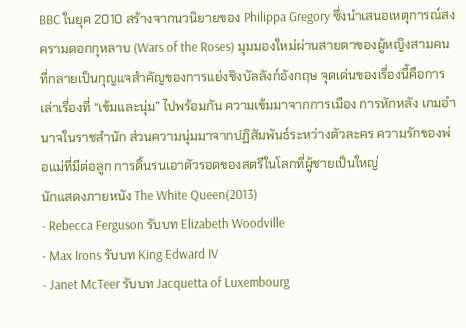BBC ในยุค 2010 สร้างจากนวนิยายของ Philippa Gregory ซึ่งนำเสนอเหตุการณ์สงครามดอกกุหลาบ (Wars of the Roses) มุมมองใหม่ผ่านสายตาของผู้หญิงสามคนที่กลายเป็นกุญแจสำคัญของการแย่งชิงบัลลังก์อังกฤษ จุดเด่นของเรื่องนี้คือการเล่าเรื่องที่ “เข้มและนุ่ม” ไปพร้อมกัน ความเข้มมาจากการเมือง การหักหลัง เกมอำนาจในราชสำนัก ส่วนความนุ่มมาจากปฏิสัมพันธ์ระหว่างตัวละคร ความรักของพ่อแม่ที่มีต่อลูก การดิ้นรนเอาตัวรอดของสตรีในโลกที่ผู้ชายเป็นใหญ่
นักแสดงภายหนัง The White Queen(2013)
- Rebecca Ferguson รับบท Elizabeth Woodville
- Max Irons รับบท King Edward IV
- Janet McTeer รับบท Jacquetta of Luxembourg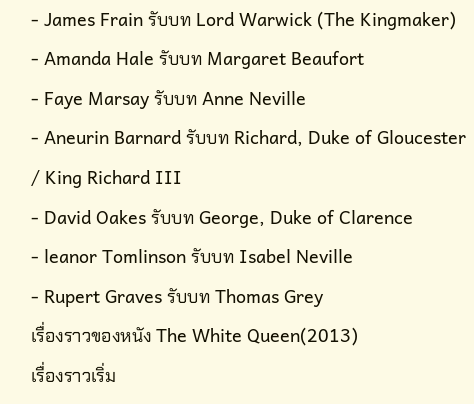- James Frain รับบท Lord Warwick (The Kingmaker)
- Amanda Hale รับบท Margaret Beaufort
- Faye Marsay รับบท Anne Neville
- Aneurin Barnard รับบท Richard, Duke of Gloucester / King Richard III
- David Oakes รับบท George, Duke of Clarence
- leanor Tomlinson รับบท Isabel Neville
- Rupert Graves รับบท Thomas Grey
เรื่องราวของหนัง The White Queen(2013)
เรื่องราวเริ่ม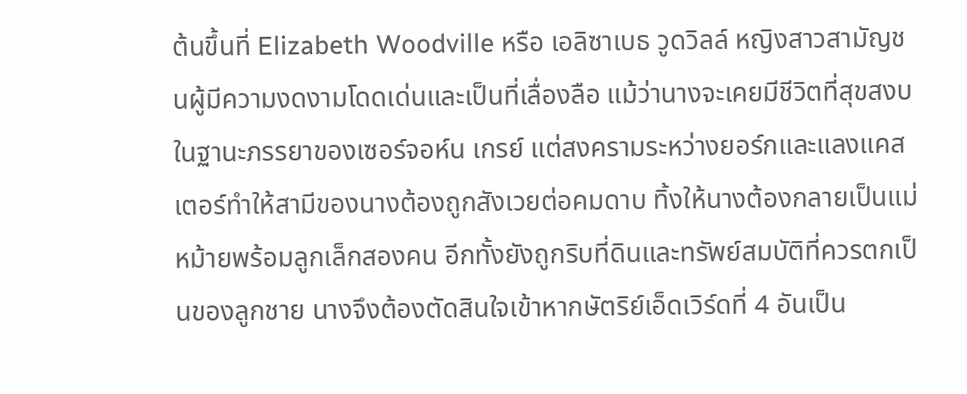ต้นขึ้นที่ Elizabeth Woodville หรือ เอลิซาเบธ วูดวิลล์ หญิงสาวสามัญชนผู้มีความงดงามโดดเด่นและเป็นที่เลื่องลือ แม้ว่านางจะเคยมีชีวิตที่สุขสงบในฐานะภรรยาของเซอร์จอห์น เกรย์ แต่สงครามระหว่างยอร์กและแลงแคสเตอร์ทำให้สามีของนางต้องถูกสังเวยต่อคมดาบ ทิ้งให้นางต้องกลายเป็นแม่หม้ายพร้อมลูกเล็กสองคน อีกทั้งยังถูกริบที่ดินและทรัพย์สมบัติที่ควรตกเป็นของลูกชาย นางจึงต้องตัดสินใจเข้าหากษัตริย์เอ็ดเวิร์ดที่ 4 อันเป็น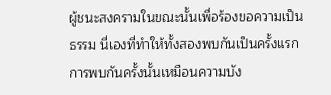ผู้ชนะสงครามในขณะนั้นเพื่อร้องขอความเป็นธรรม นี่เองที่ทำให้ทั้งสองพบกันเป็นครั้งแรก การพบกันครั้งนั้นเหมือนความบัง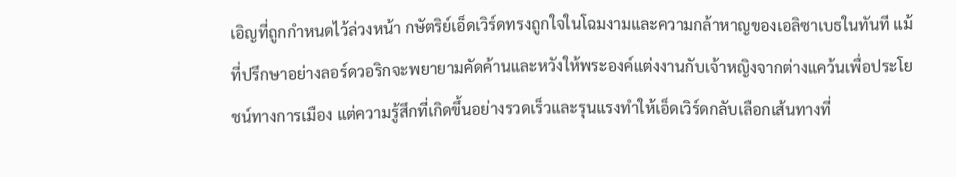เอิญที่ถูกกำหนดไว้ล่วงหน้า กษัตริย์เอ็ดเวิร์ดทรงถูกใจในโฉมงามและความกล้าหาญของเอลิซาเบธในทันที แม้ที่ปรึกษาอย่างลอร์ดวอริกจะพยายามคัดค้านและหวังให้พระองค์แต่งงานกับเจ้าหญิงจากต่างแคว้นเพื่อประโยชน์ทางการเมือง แต่ความรู้สึกที่เกิดขึ้นอย่างรวดเร็วและรุนแรงทำให้เอ็ดเวิร์ดกลับเลือกเส้นทางที่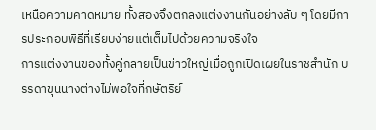เหนือความคาดหมาย ทั้งสองจึงตกลงแต่งงานกันอย่างลับ ๆ โดยมีการประกอบพิธีที่เรียบง่ายแต่เต็มไปด้วยความจริงใจ
การแต่งงานของทั้งคู่กลายเป็นข่าวใหญ่เมื่อถูกเปิดเผยในราชสำนัก บรรดาขุนนางต่างไม่พอใจที่กษัตริย์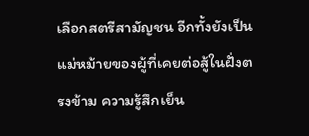เลือกสตรีสามัญชน อีกทั้งยังเป็นแม่หม้ายของผู้ที่เคยต่อสู้ในฝั่งตรงข้าม ความรู้สึกเย็น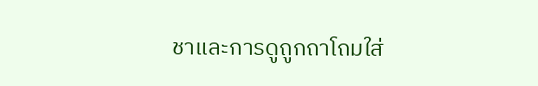ชาและการดูถูกถาโถมใส่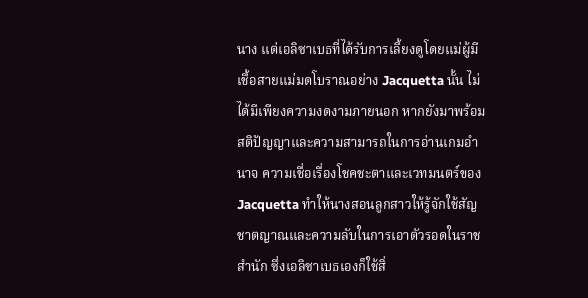นาง แต่เอลิซาเบธที่ได้รับการเลี้ยงดูโดยแม่ผู้มีเชื้อสายแม่มดโบราณอย่าง Jacquetta นั้น ไม่ได้มีเพียงความงดงามภายนอก หากยังมาพร้อมสติปัญญาและความสามารถในการอ่านเกมอำนาจ ความเชื่อเรื่องโชคชะตาและเวทมนตร์ของ Jacquetta ทำให้นางสอนลูกสาวให้รู้จักใช้สัญชาตญาณและความลับในการเอาตัวรอดในราชสำนัก ซึ่งเอลิซาเบธเองก็ใช้สิ่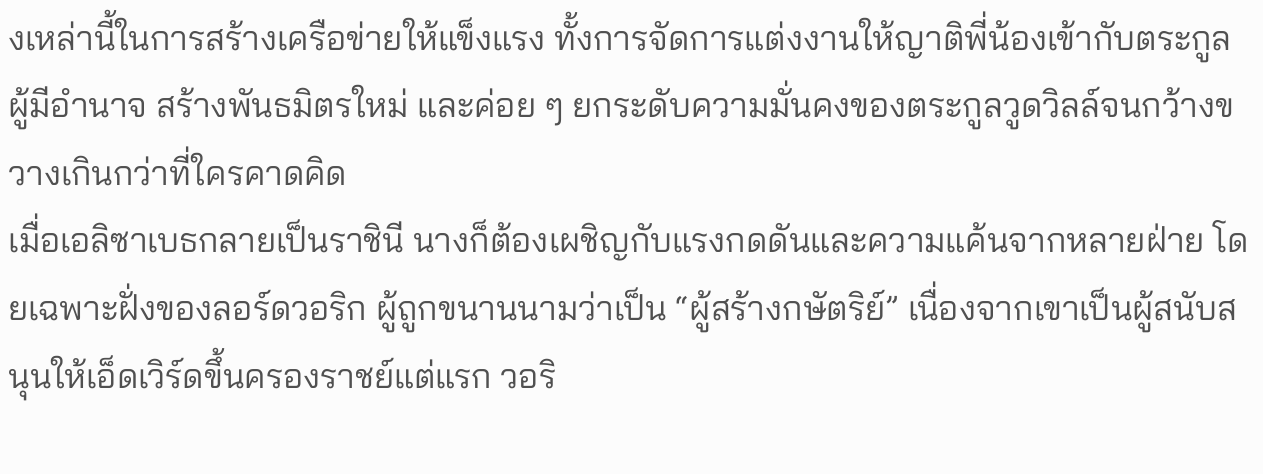งเหล่านี้ในการสร้างเครือข่ายให้แข็งแรง ทั้งการจัดการแต่งงานให้ญาติพี่น้องเข้ากับตระกูลผู้มีอำนาจ สร้างพันธมิตรใหม่ และค่อย ๆ ยกระดับความมั่นคงของตระกูลวูดวิลล์จนกว้างขวางเกินกว่าที่ใครคาดคิด
เมื่อเอลิซาเบธกลายเป็นราชินี นางก็ต้องเผชิญกับแรงกดดันและความแค้นจากหลายฝ่าย โดยเฉพาะฝั่งของลอร์ดวอริก ผู้ถูกขนานนามว่าเป็น “ผู้สร้างกษัตริย์” เนื่องจากเขาเป็นผู้สนับสนุนให้เอ็ดเวิร์ดขึ้นครองราชย์แต่แรก วอริ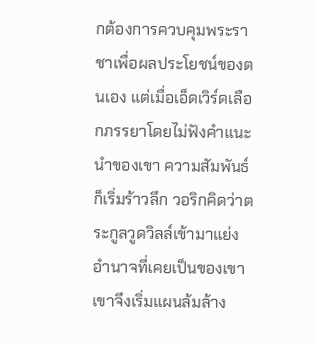กต้องการควบคุมพระราชาเพื่อผลประโยชน์ของตนเอง แต่เมื่อเอ็ดเวิร์ดเลือกภรรยาโดยไม่ฟังคำแนะนำของเขา ความสัมพันธ์ก็เริ่มร้าวลึก วอริกคิดว่าตระกูลวูดวิลล์เข้ามาแย่งอำนาจที่เคยเป็นของเขา เขาจึงเริ่มแผนล้มล้าง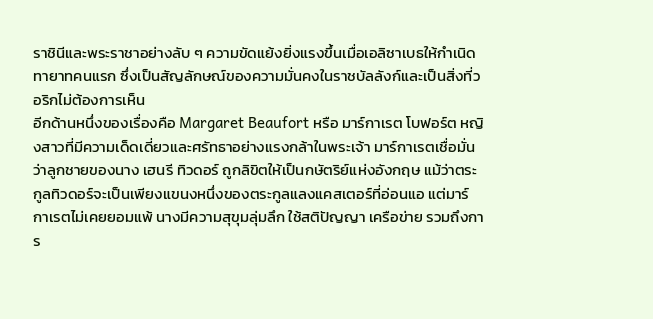ราชินีและพระราชาอย่างลับ ๆ ความขัดแย้งยิ่งแรงขึ้นเมื่อเอลิซาเบธให้กำเนิดทายาทคนแรก ซึ่งเป็นสัญลักษณ์ของความมั่นคงในราชบัลลังก์และเป็นสิ่งที่วอริกไม่ต้องการเห็น
อีกด้านหนึ่งของเรื่องคือ Margaret Beaufort หรือ มาร์กาเรต โบฟอร์ต หญิงสาวที่มีความเด็ดเดี่ยวและศรัทธาอย่างแรงกล้าในพระเจ้า มาร์กาเรตเชื่อมั่นว่าลูกชายของนาง เฮนรี ทิวดอร์ ถูกลิขิตให้เป็นกษัตริย์แห่งอังกฤษ แม้ว่าตระกูลทิวดอร์จะเป็นเพียงแขนงหนึ่งของตระกูลแลงแคสเตอร์ที่อ่อนแอ แต่มาร์กาเรตไม่เคยยอมแพ้ นางมีความสุขุมลุ่มลึก ใช้สติปัญญา เครือข่าย รวมถึงการ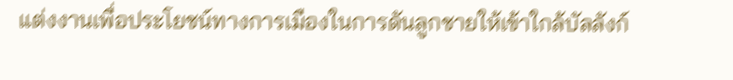แต่งงานเพื่อประโยชน์ทางการเมืองในการดันลูกชายให้เข้าใกล้บัลลังก์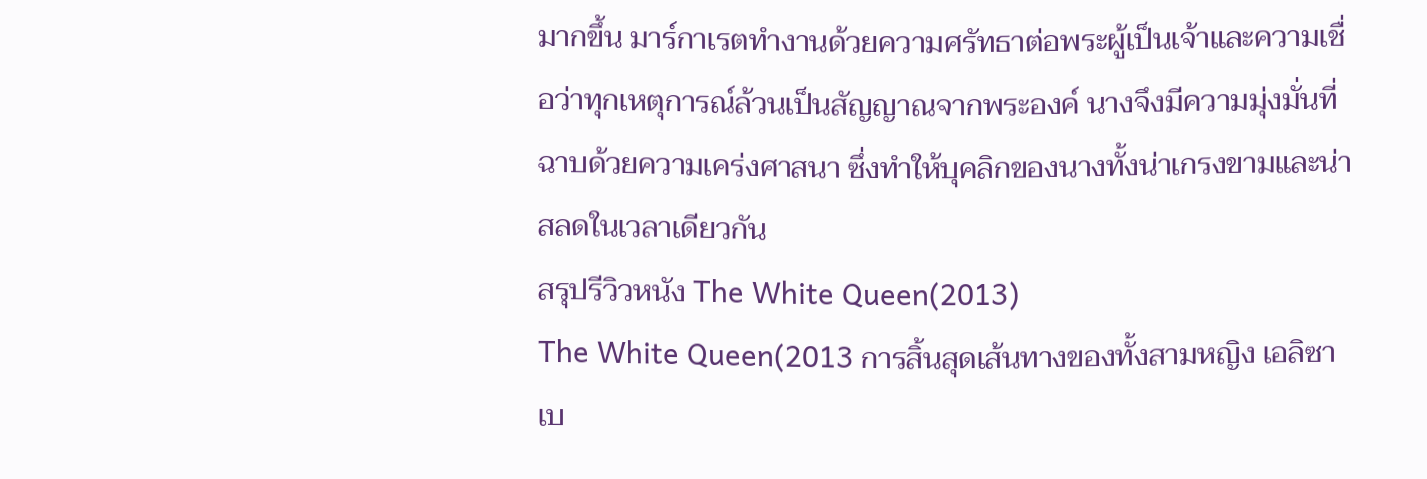มากขึ้น มาร์กาเรตทำงานด้วยความศรัทธาต่อพระผู้เป็นเจ้าและความเชื่อว่าทุกเหตุการณ์ล้วนเป็นสัญญาณจากพระองค์ นางจึงมีความมุ่งมั่นที่ฉาบด้วยความเคร่งศาสนา ซึ่งทำให้บุคลิกของนางทั้งน่าเกรงขามและน่าสลดในเวลาเดียวกัน
สรุปรีวิวหนัง The White Queen(2013)
The White Queen(2013 การสิ้นสุดเส้นทางของทั้งสามหญิง เอลิซาเบ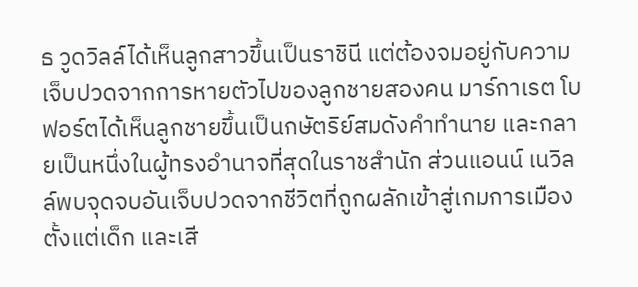ธ วูดวิลล์ได้เห็นลูกสาวขึ้นเป็นราชินี แต่ต้องจมอยู่กับความเจ็บปวดจากการหายตัวไปของลูกชายสองคน มาร์กาเรต โบฟอร์ตได้เห็นลูกชายขึ้นเป็นกษัตริย์สมดังคำทำนาย และกลายเป็นหนึ่งในผู้ทรงอำนาจที่สุดในราชสำนัก ส่วนแอนน์ เนวิลล์พบจุดจบอันเจ็บปวดจากชีวิตที่ถูกผลักเข้าสู่เกมการเมืองตั้งแต่เด็ก และเสี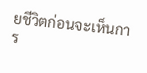ยชีวิตก่อนจะเห็นการ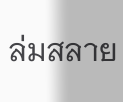ล่มสลาย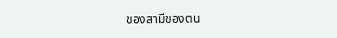ของสามีของตน